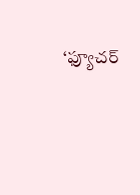‘ఫ్యూచర్‌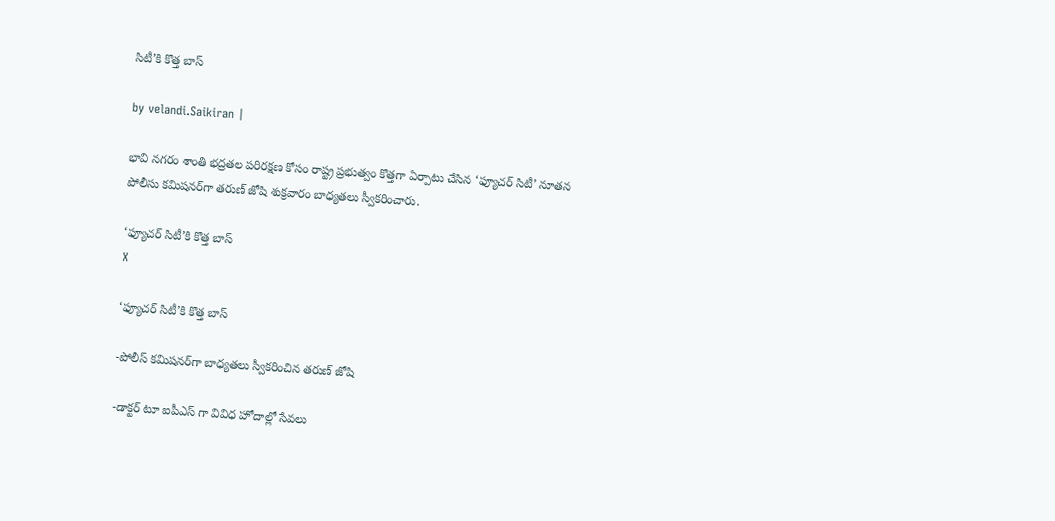సిటీ’కి కొత్త బాస్

by velandi.Saikiran |

భావి నగరం శాంతి భద్రతల పరిరక్షణ కోసం రాష్ట్ర ప్రభుత్వం కొత్తగా ఏర్పాటు చేసిన ‘ఫ్యూచర్‌ సిటీ’ నూతన పోలీసు కమిషనర్‌‌గా తరుణ్‌ జోషి శుక్రవారం బాధ్యతలు స్వీకరించారు.

‘ఫ్యూచర్‌ సిటీ’కి కొత్త బాస్
X

‘ఫ్యూచర్‌ సిటీ’కి కొత్త బాస్

-పోలీస్ కమిషనర్‌‌గా బాధ్యతలు స్వీకరించిన తరుణ్‌ జోషి

-డాక్టర్‌ టూ ఐపీఎస్ గా వివిధ హోదాల్లో సేవలు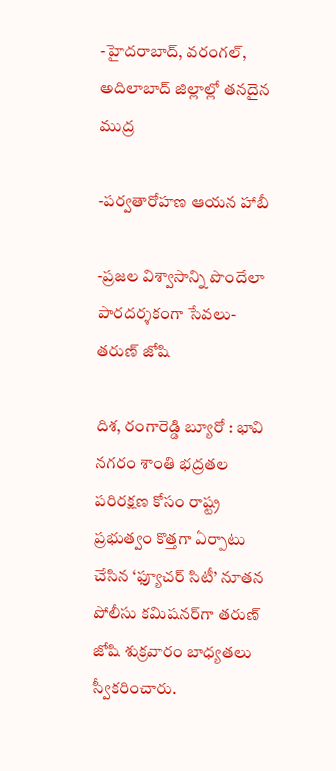-హైదరాబాద్‌, వరంగల్‌, అదిలాబాద్‌ జిల్లాల్లో తనదైన ముద్ర

-పర్వతారోహణ ఆయన హాబీ

-ప్రజల విశ్వాసాన్ని పొందేలా పారదర్శకంగా సేవలు- తరుణ్‌ జోషి

దిశ, రంగారెడ్డి బ్యూరో : భావి నగరం శాంతి భద్రతల పరిరక్షణ కోసం రాష్ట్ర ప్రభుత్వం కొత్తగా ఏర్పాటు చేసిన ‘ఫ్యూచర్‌ సిటీ’ నూతన పోలీసు కమిషనర్‌‌గా తరుణ్‌ జోషి శుక్రవారం బాధ్యతలు స్వీకరించారు.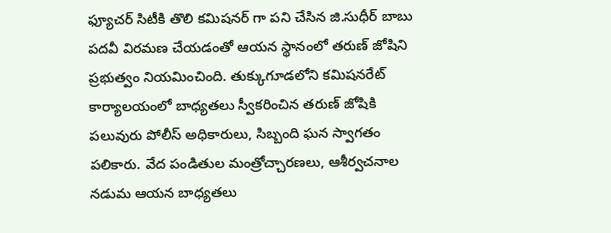ఫ్యూచర్‌ సిటీకి తొలి కమిషనర్‌ గా పని చేసిన జి.సుధీర్‌ బాబు పదవీ విరమణ చేయడంతో ఆయన స్థానంలో తరుణ్‌ జోషిని ప్రభుత్వం నియమించింది. తుక్కుగూడలోని కమిషనరేట్‌ కార్యాలయంలో బాధ్యతలు స్వీకరించిన తరుణ్‌ జోషికి పలువురు పోలీస్ అధికారులు, సిబ్బంది ఘన స్వాగతం పలికారు. వేద పండితుల మంత్రోచ్చారణలు, ఆశీర్వచనాల నడుమ ఆయన బాధ్యతలు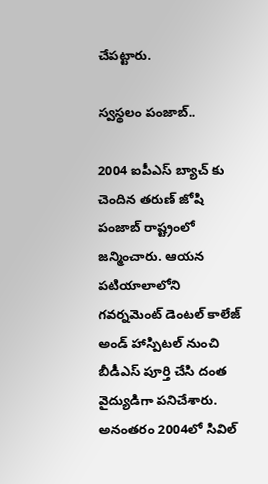చేపట్టారు.

స్వస్థలం పంజాబ్‌..

2004 ఐపీఎస్ బ్యాచ్‌ కు చెందిన తరుణ్‌ జోషి పంజాబ్‌ రాష్ట్రంలో జన్మించారు. ఆయన పటియాలాలోని గవర్నమెంట్‌ డెంటల్‌ కాలేజ్‌ అండ్‌ హాస్పిటల్‌ నుంచి బీడీఎస్ పూర్తి చేసి దంత వైద్యుడిగా పనిచేశారు. అనంతరం 2004లో సివిల్‌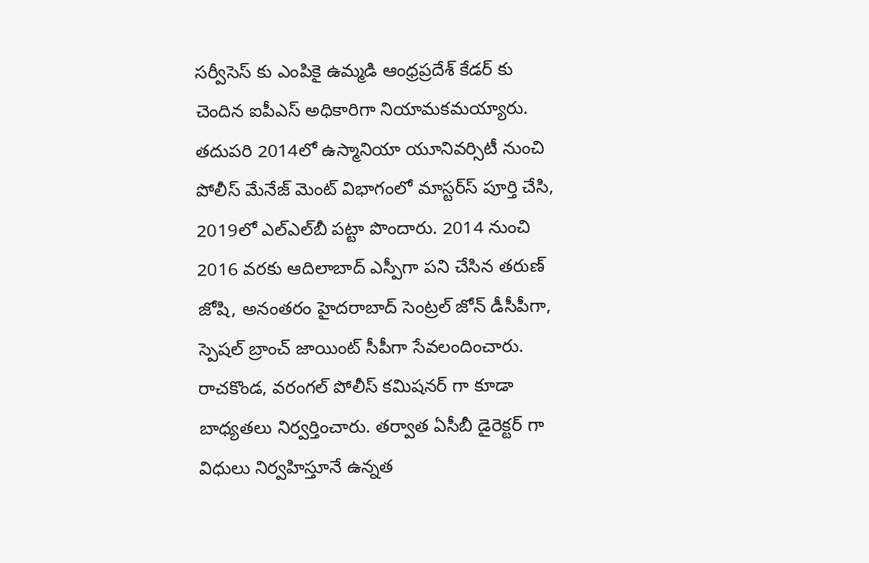సర్వీసెస్ కు ఎంపికై ఉమ్మడి ఆంధ్రప్రదేశ్‌ కేడర్‌ కు చెందిన ఐపీఎస్ అధికారిగా నియామకమయ్యారు. తదుపరి 2014లో ఉస్మానియా యూనివర్సిటీ నుంచి పోలీస్ మేనేజ్‌ మెంట్‌ విభాగంలో మాస్టర్స్‍ పూర్తి చేసి, 2019లో ఎల్‌ఎల్‌బీ పట్టా పొందారు. 2014 నుంచి 2016 వరకు ఆదిలాబాద్‌ ఎస్పీగా పని చేసిన తరుణ్‌ జోషి, అనంతరం హైదరాబాద్‌ సెంట్రల్‌ జోన్‌ డీసీపీగా, స్పెషల్‌ బ్రాంచ్‌ జాయింట్‌ సీపీగా సేవలందించారు. రాచకొండ, వరంగల్‌ పోలీస్ కమిషనర్‌ గా కూడా బాధ్యతలు నిర్వర్తించారు. తర్వాత ఏసీబీ డైరెక్టర్‌ గా విధులు నిర్వహిస్తూనే ఉన్నత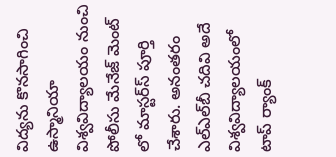విద్యను కొనసాగించి ఉస్మానియా విశ్వవిద్యాలయం నుంచి పోలీసు మేనేజ్‌ మెంట్‌ లో మాస్టర్స్‍ పూర్తి చేశారు. అనంతరం ఎల్‌ఎల్‌బీ చదివి అదే విశ్వవిద్యాలయంలో టాప్‌ ర్యాంక్‌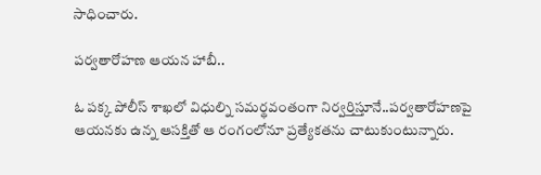సాధించారు.

పర్వతారోహణ ఆయన హాబీ..

ఓ పక్క పోలీస్ శాఖలో విధుల్ని సమర్థవంతంగా నిర్వర్తిస్తూనే..పర్వతారోహణపై ఆయనకు ఉన్న ఆసక్తితో ఆ రంగంలోనూ ప్రత్యేకతను చాటుకుంటున్నారు.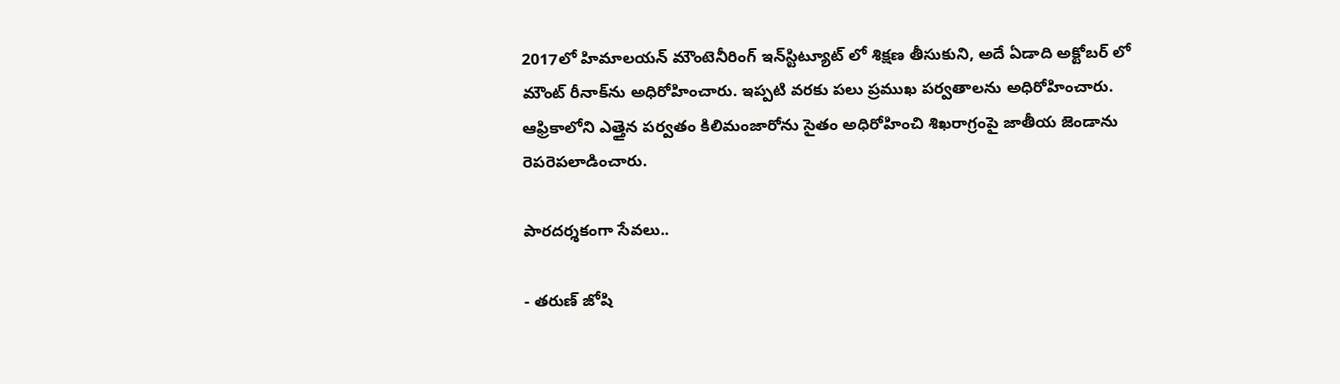2017లో హిమాలయన్‌ మౌంటెనీరింగ్‌ ఇన్‌స్టిట్యూట్‌ లో శిక్షణ తీసుకుని, అదే ఏడాది అక్టోబర్‌ లో మౌంట్‌ రీనాక్‌‌ను అధిరోహించారు. ఇప్పటి వరకు పలు ప్రముఖ పర్వతాలను అధిరోహించారు. ఆఫ్రికాలోని ఎత్తైన పర్వతం కిలిమంజారోను సైతం అధిరోహించి శిఖరాగ్రంపై జాతీయ జెండాను రెపరెపలాడించారు.

పారదర్శకంగా సేవలు..

- తరుణ్‌ జోషి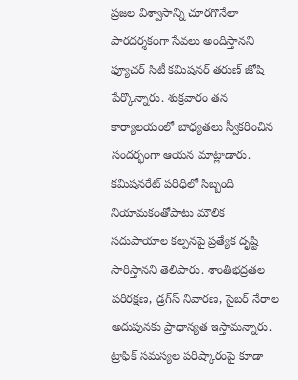ప్రజల విశ్వాసాన్ని చూరగొనేలా పారదర్శకంగా సేవలు అందిస్తానని ఫ్యూచర్‌ సిటీ కమిషనర్‌ తరుణ్‌ జోషి పేర్కొన్నారు. శుక్రవారం తన కార్యాలయంలో బాధ్యతలు స్వీకరించిన సందర్భంగా ఆయన మాట్లాడారు. కమిషనరేట్‌ పరిధిలో సిబ్బంది నియామకంతోపాటు మౌలిక సదుపాయాల కల్పనపై ప్రత్యేక దృష్టి సారిస్తానని తెలిపారు. శాంతిభద్రతల పరిరక్షణ, డ్రగ్స్‍ నివారణ, సైబర్‌ నేరాల అదుపునకు ప్రాధాన్యత ఇస్తామన్నారు. ట్రాఫిక్‌ సమస్యల పరిష్కారంపై కూడా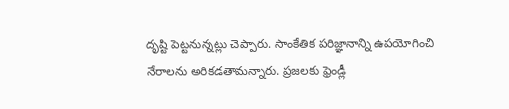దృష్టి పెట్టనున్నట్లు చెప్పారు. సాంకేతిక పరిజ్ఞానాన్ని ఉపయోగించి నేరాలను అరికడతామన్నారు. ప్రజలకు ఫ్రెండ్లీ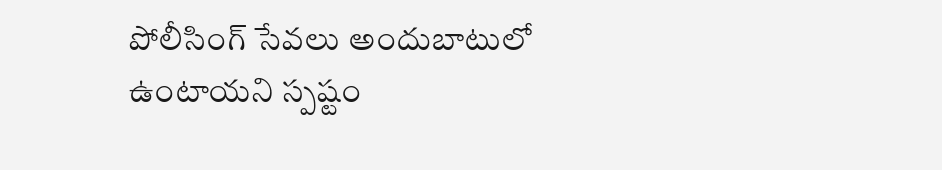పోలీసింగ్‌ సేవలు అందుబాటులో ఉంటాయని స్పష్టం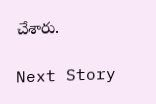చేశారు.

Next Story